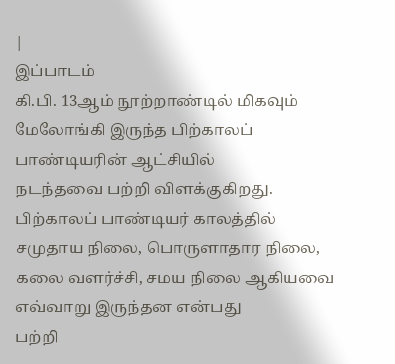|
இப்பாடம்
கி.பி. 13ஆம் நூற்றாண்டில் மிகவும் மேலோங்கி இருந்த பிற்காலப்
பாண்டியரின் ஆட்சியில்
நடந்தவை பற்றி விளக்குகிறது.
பிற்காலப் பாண்டியர் காலத்தில்
சமுதாய நிலை, பொருளாதார நிலை, கலை வளர்ச்சி, சமய நிலை ஆகியவை எவ்வாறு இருந்தன என்பது
பற்றி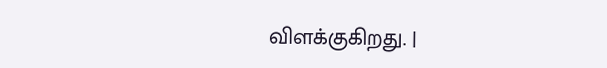விளக்குகிறது. |